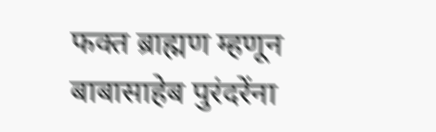फक्त ब्राह्मण म्हणून बाबासाहेब पुरंदरेंना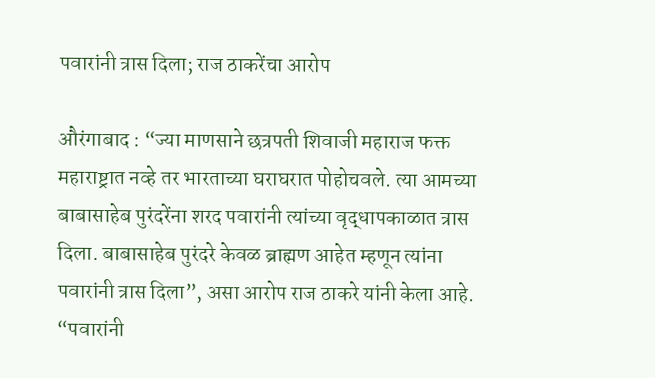पवारांनी त्रास दिला; राज ठाकरेंचा आरोप

औरंगाबाद : “ज्या माणसाने छत्रपती शिवाजी महाराज फक्त महाराष्ट्रात नव्हे तर भारताच्या घराघरात पोहोचवले. त्या आमच्या बाबासाहेब पुरंदरेंना शरद पवारांनी त्यांच्या वृद्धापकाळात त्रास दिला. बाबासाहेब पुरंदरे केवळ ब्राह्मण आहेत म्हणून त्यांना पवारांनी त्रास दिला”, असा आरोप राज ठाकरे यांनी केला आहे.
“पवारांनी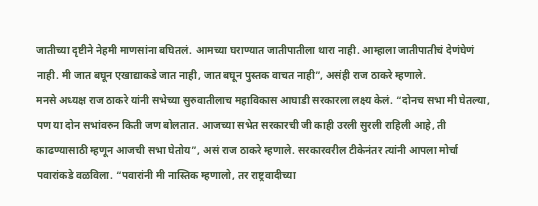जातीच्या दृष्टीने नेहमी माणसांना बघितलं. आमच्या घराण्यात जातीपातीला थारा नाही. आम्हाला जातीपातीचं देणंघेणं नाही. मी जात बघून एखाद्याकडे जात नाही, जात बघून पुस्तक वाचत नाही”, असंही राज ठाकरे म्हणाले.
मनसे अध्यक्ष राज ठाकरे यांनी सभेच्या सुरुवातीलाच महाविकास आघाडी सरकारला लक्ष्य केलं. “दोनच सभा मी घेतल्या, पण या दोन सभांवरुन किती जण बोलतात. आजच्या सभेत सरकारची जी काही उरली सुरली राहिली आहे, ती काढण्यासाठी म्हणून आजची सभा घेतोय”, असं राज ठाकरे म्हणाले. सरकारवरील टीकेनंतर त्यांनी आपला मोर्चा पवारांकडे वळविला. “पवारांनी मी नास्तिक म्हणालो, तर राष्ट्रवादीच्या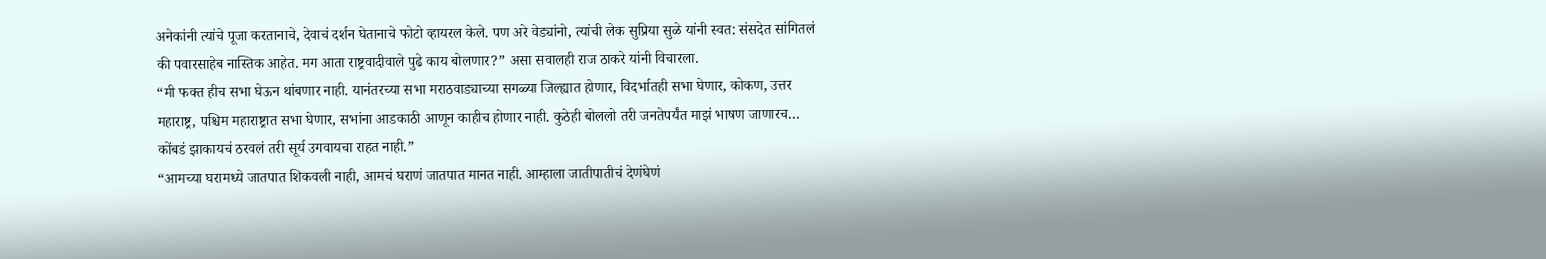अनेकांनी त्यांचे पूजा करतानाचे, देवाचं दर्शन घेतानाचे फोटो व्हायरल केले. पण अरे वेड्यांनो, त्यांची लेक सुप्रिया सुळे यांनी स्वत: संसदेत सांगितलं की पवारसाहेब नास्तिक आहेत. मग आता राष्ट्रवादीवाले पुढे काय बोलणार?” असा सवालही राज ठाकरे यांनी विचारला.
“मी फक्त हीच सभा घेऊन थांबणार नाही. यानंतरच्या सभा मराठवाड्याच्या सगळ्या जिल्ह्यात होणार, विदर्भातही सभा घेणार, कोकण, उत्तर महाराष्ट्र, पश्चिम महाराष्ट्रात सभा घेणार, सभांना आडकाठी आणून काहीच होणार नाही. कुठेही बोललो तरी जनतेपर्यंत माझं भाषण जाणारच… कोंबडं झाकायचं ठरवलं तरी सूर्य उगवायचा राहत नाही.”
“आमच्या घरामध्ये जातपात शिकवली नाही, आमचं घराणं जातपात मानत नाही. आम्हाला जातीपातीचं देणंघेणं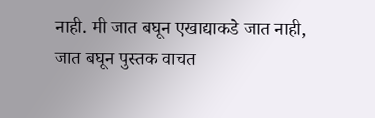नाही. मी जात बघून एखाद्याकडे जात नाही, जात बघून पुस्तक वाचत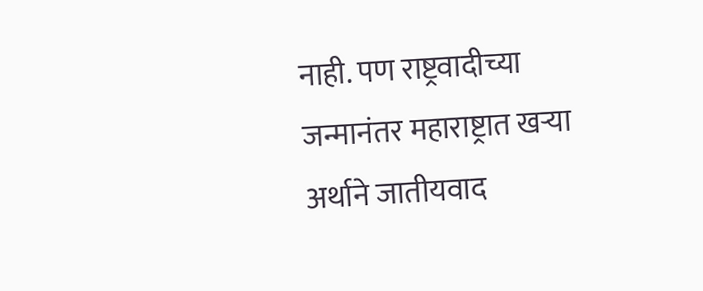नाही. पण राष्ट्रवादीच्या जन्मानंतर महाराष्ट्रात खऱ्या अर्थाने जातीयवाद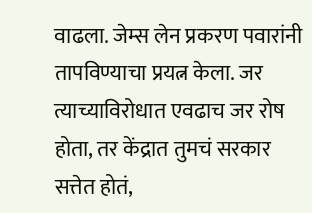वाढला. जेम्स लेन प्रकरण पवारांनी तापविण्याचा प्रयत्न केला. जर त्याच्याविरोधात एवढाच जर रोष होता, तर केंद्रात तुमचं सरकार सत्तेत होतं,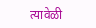त्यावेळी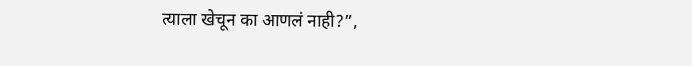त्याला खेचून का आणलं नाही?”,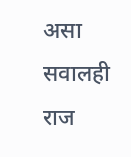असा सवालही राज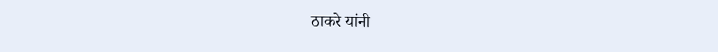ठाकरे यांनी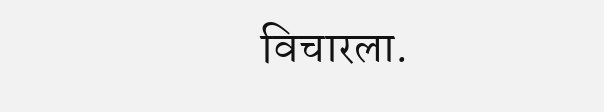विचारला.